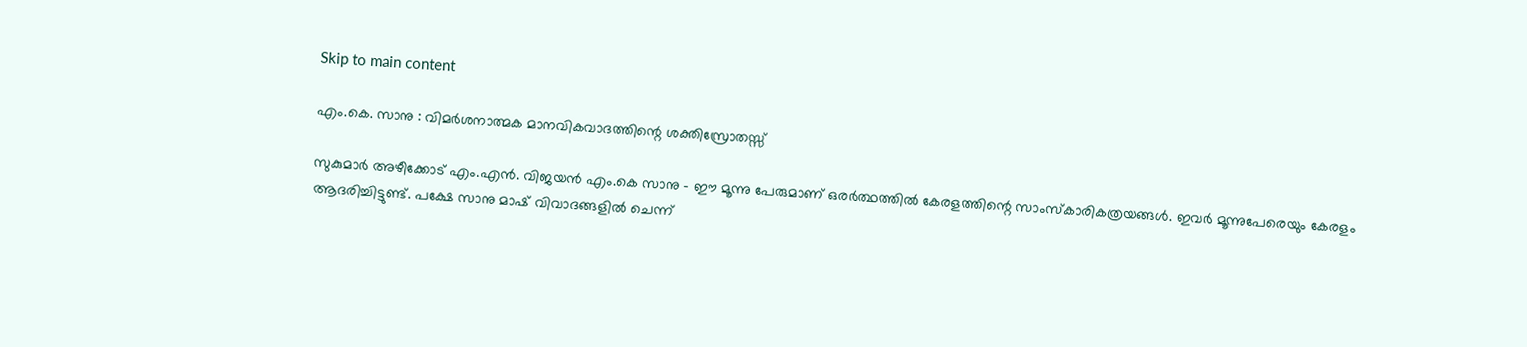Skip to main content

എം.കെ. സാനു : വിമര്‍ശനാത്മക മാനവികവാദത്തിന്റെ ശക്തിസ്രോതസ്സ്

സുകുമാര്‍ അഴീക്കോട് എം.എന്‍. വിജയന്‍ എം.കെ സാനു – ഈ മൂന്നു പേരുമാണ് ഒരര്‍ത്ഥത്തില്‍ കേരളത്തിന്റെ സാംസ്‌കാരികത്രയങ്ങള്‍. ഇവര്‍ മൂന്നുപേരെയും കേരളം ആദരിച്ചിട്ടുണ്ട്. പക്ഷേ സാനു മാഷ് വിവാദങ്ങളില്‍ ചെന്ന്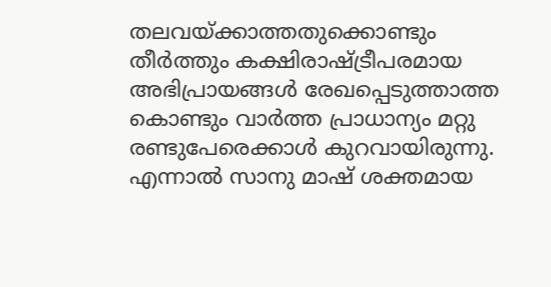തലവയ്ക്കാത്തതുക്കൊണ്ടും തീര്‍ത്തും കക്ഷിരാഷ്ട്രീപരമായ അഭിപ്രായങ്ങള്‍ രേഖപ്പെടുത്താത്ത കൊണ്ടും വാര്‍ത്ത പ്രാധാന്യം മറ്റു രണ്ടുപേരെക്കാള്‍ കുറവായിരുന്നു. എന്നാല്‍ സാനു മാഷ് ശക്തമായ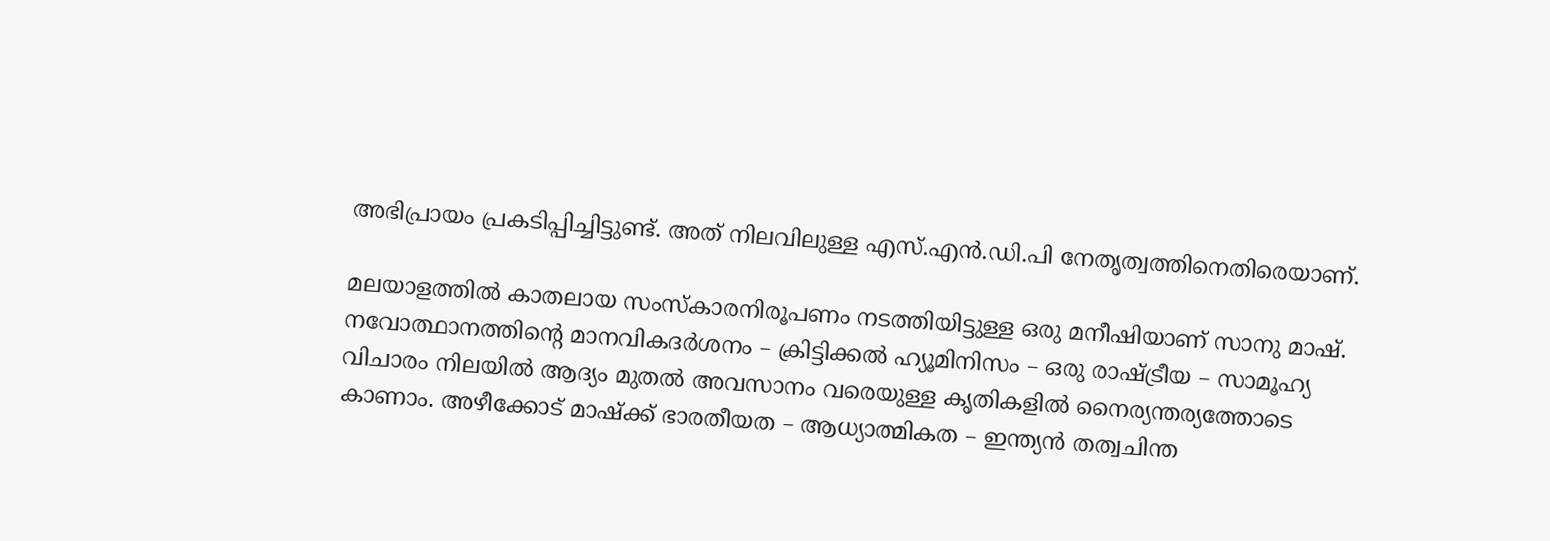അഭിപ്രായം പ്രകടിപ്പിച്ചിട്ടുണ്ട്. അത് നിലവിലുള്ള എസ്.എന്‍.ഡി.പി നേതൃത്വത്തിനെതിരെയാണ്.

മലയാളത്തില്‍ കാതലായ സംസ്‌കാരനിരൂപണം നടത്തിയിട്ടുള്ള ഒരു മനീഷിയാണ് സാനു മാഷ്. നവോത്ഥാനത്തിന്റെ മാനവികദര്‍ശനം – ക്രിട്ടിക്കല്‍ ഹ്യൂമിനിസം – ഒരു രാഷ്ട്രീയ – സാമൂഹ്യ വിചാരം നിലയില്‍ ആദ്യം മുതല്‍ അവസാനം വരെയുള്ള കൃതികളില്‍ നൈര്യന്തര്യത്തോടെ കാണാം. അഴീക്കോട് മാഷ്‌ക്ക് ഭാരതീയത – ആധ്യാത്മികത – ഇന്ത്യന്‍ തത്വചിന്ത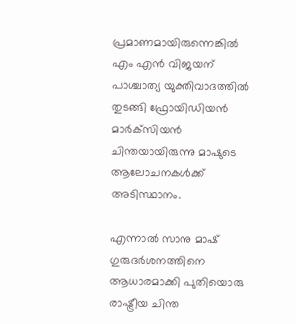പ്രമാണമായിരുന്നെങ്കില്‍ എം എന്‍ വിജയന് പാശ്ചാത്യ യുക്തിവാദത്തില്‍ തുടങ്ങി ഫ്രോയിഡിയന്‍ മാര്‍ക്‌സിയന്‍ ചിന്തയായിരുന്നു മാഷുടെ ആലോചനകള്‍ക്ക് അടിസ്ഥാനം.

എന്നാല്‍ സാനു മാഷ് ഗുരുദര്‍ശനത്തിനെ ആധാരമാക്കി പുതിയൊരു രാഷ്ട്രീയ ചിന്ത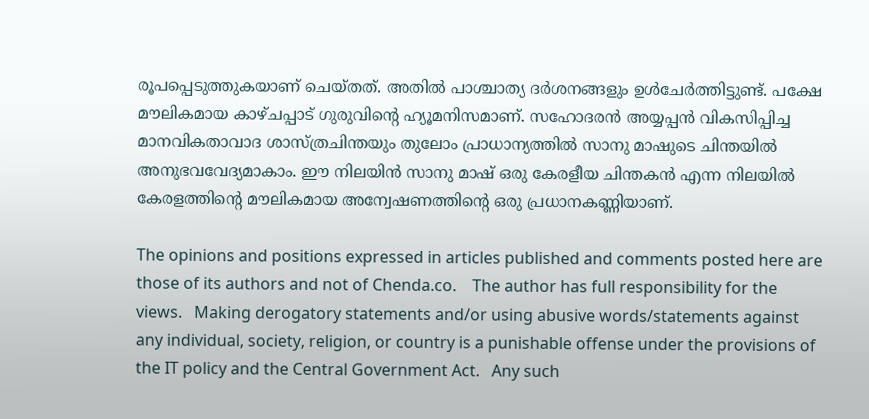രൂപപ്പെടുത്തുകയാണ് ചെയ്തത്. അതില്‍ പാശ്ചാത്യ ദര്‍ശനങ്ങളും ഉള്‍ചേര്‍ത്തിട്ടുണ്ട്. പക്ഷേ മൗലികമായ കാഴ്ചപ്പാട് ഗുരുവിന്റെ ഹ്യൂമനിസമാണ്. സഹോദരന്‍ അയ്യപ്പന്‍ വികസിപ്പിച്ച മാനവികതാവാദ ശാസ്ത്രചിന്തയും തുലോം പ്രാധാന്യത്തില്‍ സാനു മാഷുടെ ചിന്തയില്‍ അനുഭവവേദ്യമാകാം. ഈ നിലയിന്‍ സാനു മാഷ് ഒരു കേരളീയ ചിന്തകന്‍ എന്ന നിലയില്‍ കേരളത്തിന്റെ മൗലികമായ അന്വേഷണത്തിന്റെ ഒരു പ്രധാനകണ്ണിയാണ്.

The opinions and positions expressed in articles published and comments posted here are those of its authors and not of Chenda.co.    The author has full responsibility for the views.   Making derogatory statements and/or using abusive words/statements against any individual, society, religion, or country is a punishable offense under the provisions of the IT policy and the Central Government Act.   Any such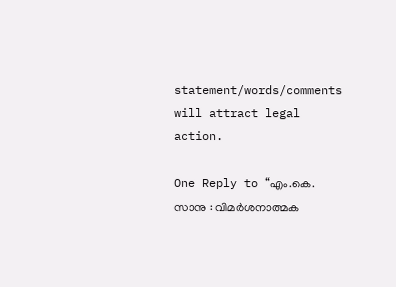statement/words/comments will attract legal action.

One Reply to “എം.കെ. സാനു : വിമര്‍ശനാത്മക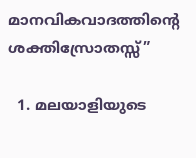മാനവികവാദത്തിന്റെ ശക്തിസ്രോതസ്സ്”

  1. മലയാളിയുടെ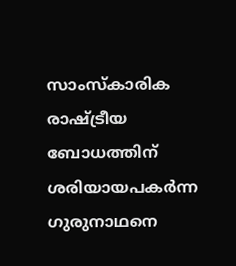സാംസ്കാരിക രാഷ്ട്രീയ ബോധത്തിന് ശരിയായപകർന്ന ഗുരുനാഥനെ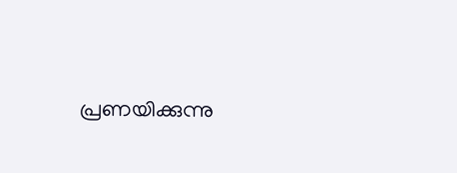പ്രണയിക്കുന്നു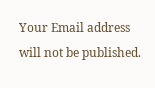Your Email address will not be published.